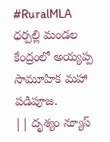#RuralMLA
ధర్పల్లి మండల కేంద్రంలో అయ్యప్ప సామూహిక మహా పడిపూజ.
|| దృశ్యం న్యూస్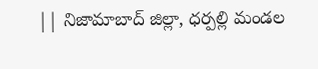|| నిజామాబాద్ జిల్లా, ధర్పల్లి మండల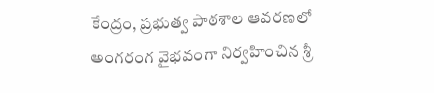కేంద్రం, ప్రభుత్వ పాఠశాల ఆవరణలో అంగరంగ వైభవంగా నిర్వహించిన శ్రీ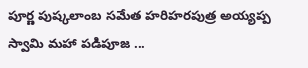పూర్ణ పుష్కలాంబ సమేత హరిహరపుత్ర అయ్యప్ప స్వామి మహా పడిపూజ ...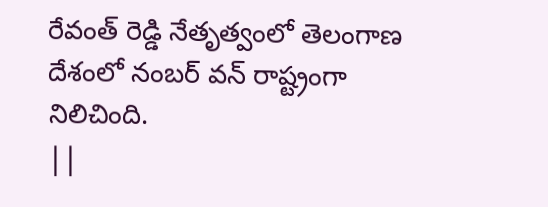రేవంత్ రెడ్డి నేతృత్వంలో తెలంగాణ దేశంలో నంబర్ వన్ రాష్ట్రంగా నిలిచింది.
||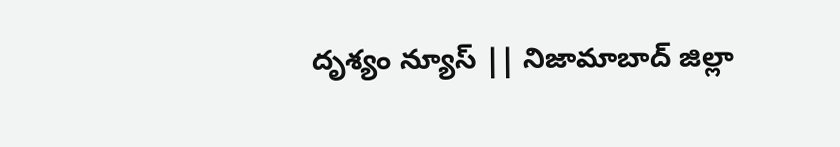దృశ్యం న్యూస్ || నిజామాబాద్ జిల్లా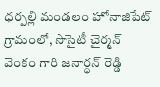ధర్పల్లి మండలం హోనాజిపేట్ గ్రామంలో, సొసైటీ చైర్మన్ వెంకం గారి జనార్ధన్ రెడ్డి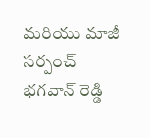మరియు మాజీ సర్పంచ్ భగవాన్ రెడ్డి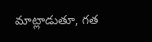మాట్లాడుతూ, గత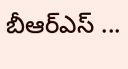బీఆర్ఎస్ ...